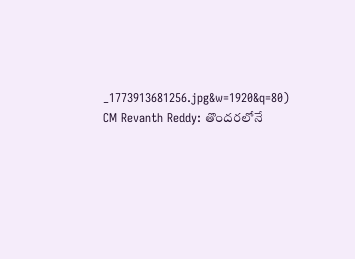_1773913681256.jpg&w=1920&q=80)
CM Revanth Reddy: తొందరలోనే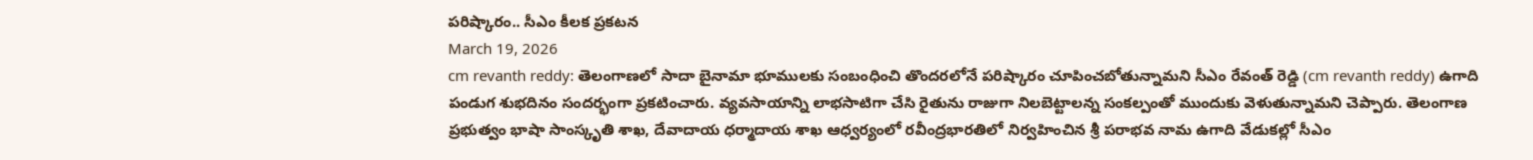పరిష్కారం.. సీఎం కీలక ప్రకటన
March 19, 2026
cm revanth reddy: తెలంగాణలో సాదా బైనామా భూములకు సంబంధించి తొందరలోనే పరిష్కారం చూపించబోతున్నామని సీఎం రేవంత్ రెడ్డి (cm revanth reddy) ఉగాది పండుగ శుభదినం సందర్భంగా ప్రకటించారు. వ్యవసాయాన్ని లాభసాటిగా చేసి రైతును రాజుగా నిలబెట్టాలన్న సంకల్పంతో ముందుకు వెళుతున్నామని చెప్పారు. తెలంగాణ ప్రభుత్వం భాషా సాంస్కృతి శాఖ, దేవాదాయ ధర్మాదాయ శాఖ ఆధ్వర్యంలో రవీంద్రభారతిలో నిర్వహించిన శ్రీ పరాభవ నామ ఉగాది వేడుకల్లో సీఎం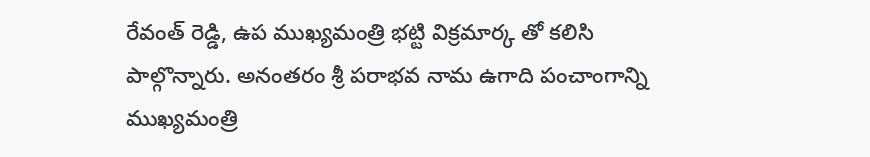రేవంత్ రెడ్డి, ఉప ముఖ్యమంత్రి భట్టి విక్రమార్క తో కలిసి పాల్గొన్నారు. అనంతరం శ్రీ పరాభవ నామ ఉగాది పంచాంగాన్ని ముఖ్యమంత్రి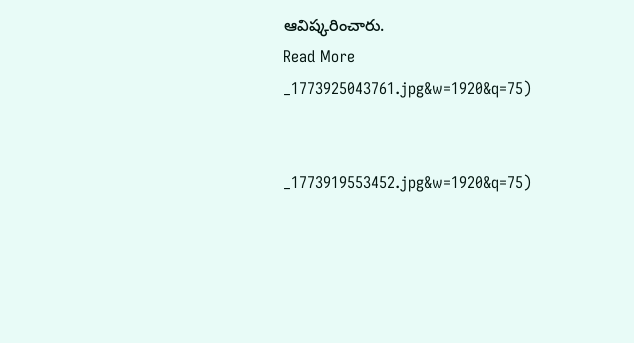ఆవిష్కరించారు.
Read More
_1773925043761.jpg&w=1920&q=75)


_1773919553452.jpg&w=1920&q=75)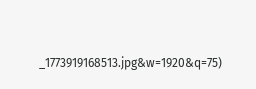_1773919168513.jpg&w=1920&q=75)